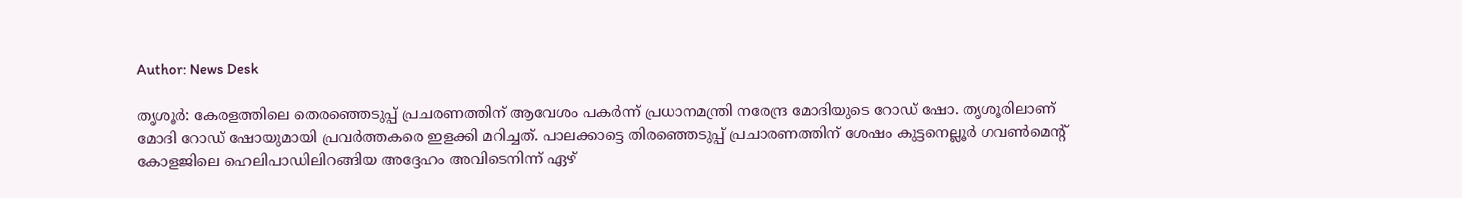Author: News Desk

തൃശൂർ: കേരളത്തിലെ തെരഞ്ഞെടുപ്പ് പ്രചരണത്തിന് ആവേശം പകർന്ന് പ്രധാനമന്ത്രി നരേന്ദ്ര മോദിയുടെ റോ‍ഡ് ഷോ. തൃശൂരിലാണ് മോദി റോഡ് ഷോയുമായി പ്രവർത്തകരെ ഇളക്കി മറിച്ചത്. പാലക്കാട്ടെ തിരഞ്ഞെടുപ്പ് പ്രചാരണത്തിന് ശേഷം കുട്ടനെല്ലൂർ ഗവൺമെന്റ് കോളജിലെ ഹെലിപാഡിലിറങ്ങിയ അദ്ദേഹം അവിടെനിന്ന് ഏഴ്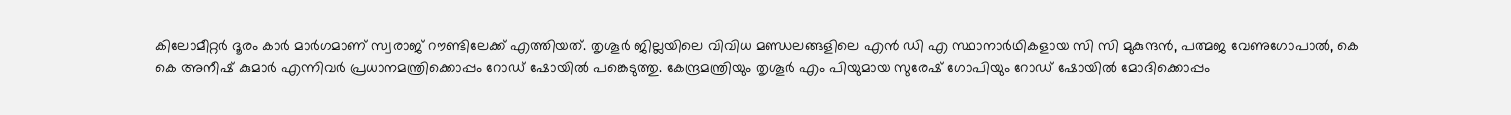കിലോമീറ്റർ ദൂരം കാർ മാർഗമാണ് സ്വരാജ് റൗണ്ടിലേക്ക് എത്തിയത്. തൃശൂർ ജില്ലയിലെ വിവിധ മണ്ഡലങ്ങളിലെ എൻ ഡി എ സ്ഥാനാർഥികളായ സി സി മുകുന്ദൻ, പത്മജ വേണുഗോപാൽ, കെ കെ അനീഷ് കുമാർ എന്നിവർ പ്രധാനമന്ത്രിക്കൊപ്പം റോഡ് ഷോയിൽ പങ്കെടുത്തു. കേന്ദ്രമന്ത്രിയും തൃശൂർ എം പിയുമായ സുരേഷ് ഗോപിയും റോഡ് ഷോയിൽ മോദിക്കൊപ്പം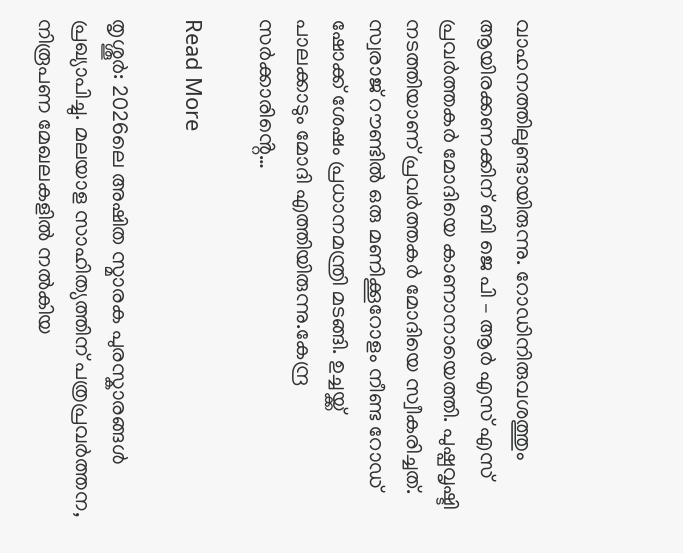വാഹനത്തിലുണ്ടായിരുന്നു. റോഡിനിരുവശത്തും ആയിരക്കണക്കിന് ബി ജെ പി – ആർ എസ് എസ് പ്രവർത്തകർ മോദിയെ കാണാനായെത്തി. പുഷ്പവൃഷ്ടി നടത്തിയാണ് പ്രവർത്തകർ മോദിയെ സ്വീകരിച്ചത്. സ്വരാജ് റൗണ്ടിൽ ഒരു മണിക്കൂറോളം നീണ്ട റോഡ് ഷോക്ക് ശേഷം പ്രധാനമന്ത്രി മടങ്ങി. ഉച്ചയ്ക്ക് പാലക്കാടും മോദി എത്തിയിരുന്നു.കേന്ദ്ര സർക്കാരിൻ്റെ…

Read More

തൃശ്ശൂർ: 2026ലെ അഷിത സ്മാരക പുരസ്കാരങ്ങൾ പ്രഖ്യാപിച്ചു. മലയാള സാഹിത്യത്തിന് പത്രപ്രവർത്തന, നിരൂപണ മേഖലകളിൽ നൽകിയ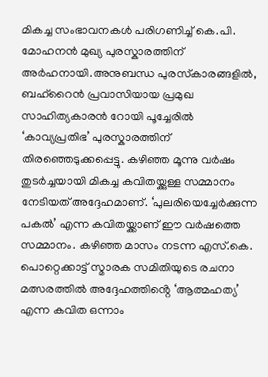മികച്ച സംഭാവനകൾ പരിഗണിച്ച് കെ.പി. മോഹനൻ മുഖ്യ പുരസ്കാരത്തിന് അർഹനായി.അനുബന്ധ പുരസ്‌കാരങ്ങളിൽ, ബഹ്റൈൻ പ്രവാസിയായ പ്രമുഖ സാഹിത്യകാരൻ റോയി പൂച്ചേരിൽ ‘കാവ്യപ്രതിഭ’ പുരസ്കാരത്തിന് തിരഞ്ഞെടുക്കപ്പെട്ടു. കഴിഞ്ഞ മൂന്നു വർഷം തുടർച്ചയായി മികച്ച കവിതയ്ക്കുള്ള സമ്മാനം നേടിയത് അദ്ദേഹമാണ്. ‘പുലരിയെച്ചേർക്കുന്ന പകൽ’ എന്ന കവിതയ്ക്കാണ് ഈ വർഷത്തെ സമ്മാനം. കഴിഞ്ഞ മാസം നടന്ന എസ്.കെ. പൊറ്റെക്കാട്ട് സ്മാരക സമിതിയുടെ രചനാ മത്സരത്തിൽ അദ്ദേഹത്തിൻ്റെ ‘ആത്മഹത്യ’ എന്ന കവിത ഒന്നാം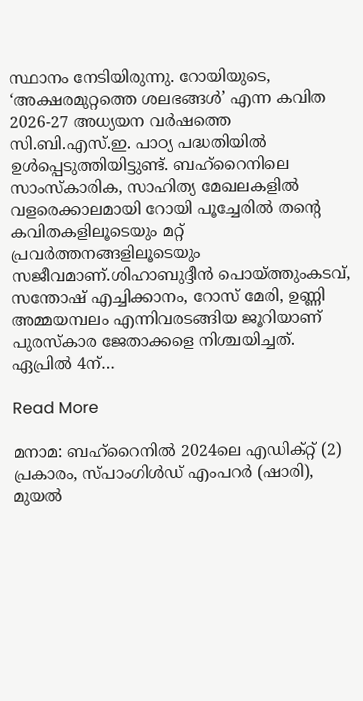സ്ഥാനം നേടിയിരുന്നു. റോയിയുടെ, ‘അക്ഷരമുറ്റത്തെ ശലഭങ്ങൾ’ എന്ന കവിത 2026-27 അധ്യയന വർഷത്തെ സി.ബി.എസ്.ഇ. പാഠ്യ പദ്ധതിയിൽ ഉൾപ്പെടുത്തിയിട്ടുണ്ട്. ബഹ്റൈനിലെ സാംസ്കാരിക, സാഹിത്യ മേഖലകളിൽ വളരെക്കാലമായി റോയി പൂച്ചേരിൽ തൻ്റെ കവിതകളിലൂടെയും മറ്റ് പ്രവർത്തനങ്ങളിലൂടെയും സജീവമാണ്.ശിഹാബുദ്ദീൻ പൊയ്ത്തുംകടവ്, സന്തോഷ് എച്ചിക്കാനം, റോസ് മേരി, ഉണ്ണി അമ്മയമ്പലം എന്നിവരടങ്ങിയ ജൂറിയാണ് പുരസ്കാര ജേതാക്കളെ നിശ്ചയിച്ചത്. ഏപ്രിൽ 4ന്…

Read More

മനാമ: ബഹ്റൈനിൽ 2024ലെ എഡിക്റ്റ് (2) പ്രകാരം, സ്പാംഗിൾഡ് എംപറർ (ഷാരി), മുയൽ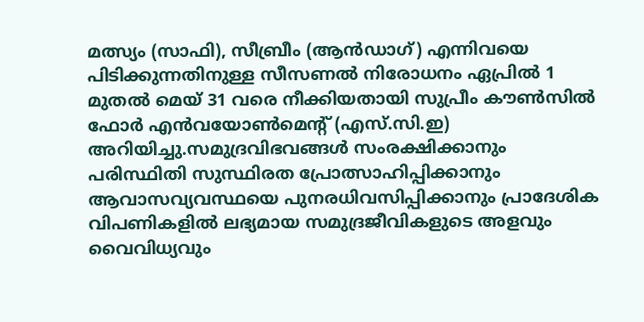മത്സ്യം (സാഫി), സീബ്രീം (ആൻഡാഗ്) എന്നിവയെ പിടിക്കുന്നതിനുള്ള സീസണൽ നിരോധനം ഏപ്രിൽ 1 മുതൽ മെയ് 31 വരെ നീക്കിയതായി സുപ്രീം കൗൺസിൽ ഫോർ എൻവയോൺമെന്റ് (എസ്‌.സി‌.ഇ) അറിയിച്ചു.സമുദ്രവിഭവങ്ങൾ സംരക്ഷിക്കാനും പരിസ്ഥിതി സുസ്ഥിരത പ്രോത്സാഹിപ്പിക്കാനും ആവാസവ്യവസ്ഥയെ പുനരധിവസിപ്പിക്കാനും പ്രാദേശിക വിപണികളിൽ ലഭ്യമായ സമുദ്രജീവികളുടെ അളവും വൈവിധ്യവും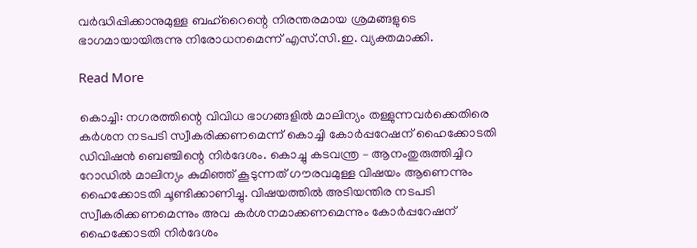വർദ്ധിപ്പിക്കാനുമുള്ള ബഹ്‌റൈന്റെ നിരന്തരമായ ശ്രമങ്ങളുടെ ഭാഗമായായിരുന്നു നിരോധനമെന്ന് എസ്‌.സി‌.ഇ. വ്യക്തമാക്കി.

Read More

കൊച്ചി: നഗരത്തിന്റെ വിവിധ ഭാഗങ്ങളിൽ മാലിന്യം തള്ളുന്നവർക്കെതിരെ കര്‍ശന നടപടി സ്വീകരിക്കണമെന്ന് കൊച്ചി കോര്‍പ്പറേഷന് ഹൈക്കോടതി ഡിവിഷന്‍ ബെഞ്ചിന്റെ നിർദേശം. കൊച്ചു കടവന്ത്ര – ആനംതുരുത്തിച്ചിറ റോഡില്‍ മാലിന്യം കുമിഞ്ഞ് കൂടുന്നത് ഗൗരവമുള്ള വിഷയം ആണെന്നും ഹൈക്കോടതി ചൂണ്ടിക്കാണിച്ചു. വിഷയത്തിൽ അടിയന്തിര നടപടി സ്വീകരിക്കണമെന്നും അവ കർശനമാക്കണമെന്നും കോർപ്പറേഷന് ഹൈക്കോടതി നിർദേശം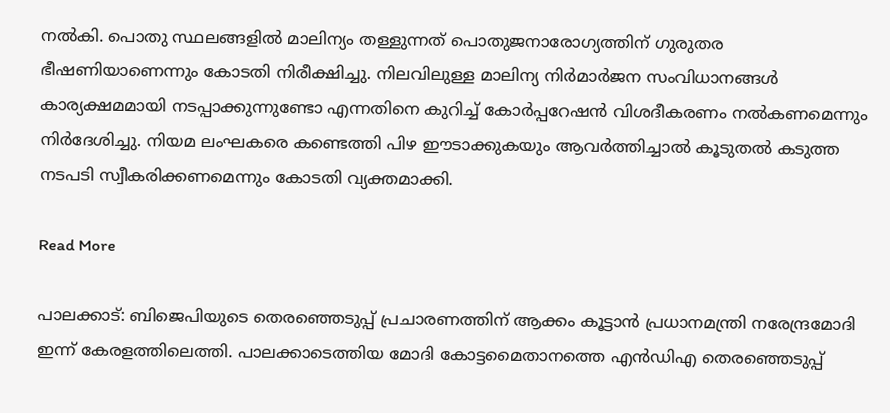നൽകി. പൊതു സ്ഥലങ്ങളിൽ മാലിന്യം തള്ളുന്നത് പൊതുജനാരോഗ്യത്തിന് ഗുരുതര ഭീഷണിയാണെന്നും കോടതി നിരീക്ഷിച്ചു. നിലവിലുള്ള മാലിന്യ നിർമാർജന സംവിധാനങ്ങൾ കാര്യക്ഷമമായി നടപ്പാക്കുന്നുണ്ടോ എന്നതിനെ കുറിച്ച് കോർപ്പറേഷൻ വിശദീകരണം നൽകണമെന്നും നിർദേശിച്ചു. നിയമ ലംഘകരെ കണ്ടെത്തി പിഴ ഈടാക്കുകയും ആവർത്തിച്ചാൽ കൂടുതൽ കടുത്ത നടപടി സ്വീകരിക്കണമെന്നും കോടതി വ്യക്തമാക്കി.

Read More

പാലക്കാട്: ബിജെപിയുടെ തെരഞ്ഞെടുപ്പ് പ്രചാരണത്തിന് ആക്കം കൂട്ടാൻ പ്രധാനമന്ത്രി നരേന്ദ്രമോദി ഇന്ന് കേരളത്തിലെത്തി. പാലക്കാടെത്തിയ മോദി കോട്ടമൈതാനത്തെ എൻഡിഎ തെരഞ്ഞെടുപ്പ്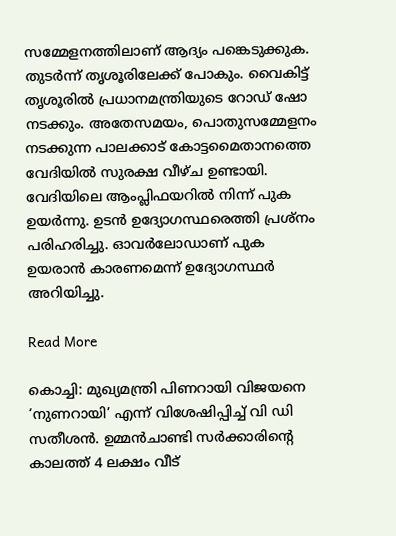സമ്മേളനത്തിലാണ് ആദ്യം പങ്കെടുക്കുക. തുടര്‍ന്ന് തൃശൂരിലേക്ക് പോകും. വൈകിട്ട് തൃശൂരിൽ പ്രധാനമന്ത്രിയുടെ റോഡ് ഷോ നടക്കും. അതേസമയം, പൊതുസമ്മേളനം നടക്കുന്ന പാലക്കാട് കോട്ടമൈതാനത്തെ വേദിയില്‍ സുരക്ഷ വീഴ്ച ഉണ്ടായി. വേദിയിലെ ആംപ്ലിഫയറിൽ നിന്ന് പുക ഉയർന്നു. ഉടന്‍ ഉദ്യോഗസ്ഥരെത്തി പ്രശ്നം പരിഹരിച്ചു. ഓവർലോഡാണ് പുക ഉയരാന്‍ കാരണമെന്ന് ഉദ്യോഗസ്ഥര്‍ അറിയിച്ചു.

Read More

കൊച്ചി: മുഖ്യമന്ത്രി പിണറായി വിജയനെ ‘നുണറായി’ എന്ന് വിശേഷിപ്പിച്ച് വി ഡി സതീശൻ. ഉമ്മൻ‌ചാണ്ടി സർക്കാരിന്റെ കാലത്ത് 4 ലക്ഷം വീട്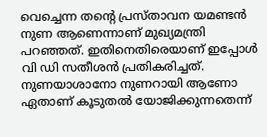വെച്ചെന്ന തന്റെ പ്രസ്താവന യമണ്ടൻ നുണ ആണെന്നാണ് മുഖ്യമന്ത്രി പറഞ്ഞത്. ഇതിനെതിരെയാണ് ഇപ്പോൾ വി ഡി സതീശൻ പ്രതികരിച്ചത്. നുണയാശാനോ നുണറായി ആണോ ഏതാണ് കൂടുതൽ യോജിക്കുന്നതെന്ന്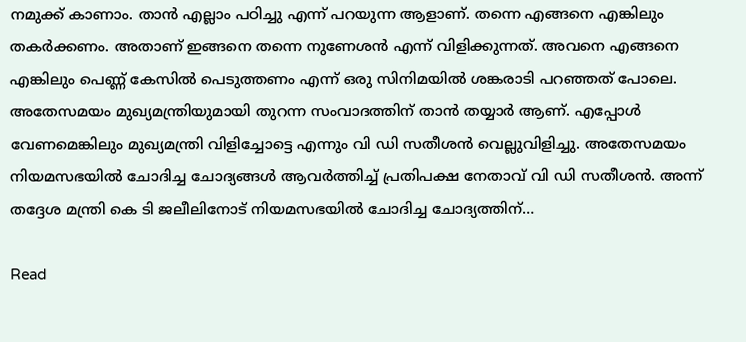നമുക്ക് കാണാം. താൻ എല്ലാം പഠിച്ചു എന്ന് പറയുന്ന ആളാണ്. തന്നെ എങ്ങനെ എങ്കിലും തകർക്കണം. അതാണ്‌ ഇങ്ങനെ തന്നെ നുണേശൻ എന്ന് വിളിക്കുന്നത്. അവനെ എങ്ങനെ എങ്കിലും പെണ്ണ് കേസിൽ പെടുത്തണം എന്ന് ഒരു സിനിമയിൽ ശങ്കരാടി പറഞ്ഞത് പോലെ. അതേസമയം മുഖ്യമന്ത്രിയുമായി തുറന്ന സംവാദത്തിന് താൻ തയ്യാർ ആണ്. എപ്പോൾ വേണമെങ്കിലും മുഖ്യമന്ത്രി വിളിച്ചോട്ടെ എന്നും വി ഡി സതീശൻ വെല്ലുവിളിച്ചു. അതേസമയം നിയമസഭയിൽ ചോദിച്ച ചോദ്യങ്ങൾ ആവർത്തിച്ച് പ്രതിപക്ഷ നേതാവ് വി ഡി സതീശൻ. അന്ന് തദ്ദേശ മന്ത്രി കെ ടി ജലീലിനോട് നിയമസഭയിൽ ചോദിച്ച ചോദ്യത്തിന്…

Read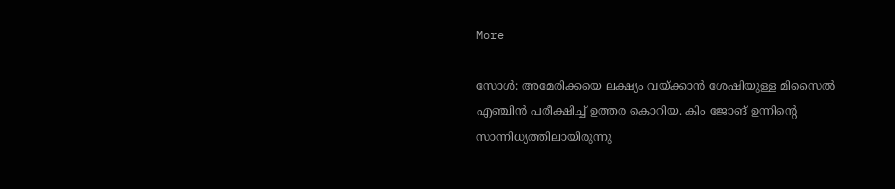More

സോൾ: അമേരിക്കയെ ലക്ഷ്യം വയ്ക്കാൻ ശേഷിയുള്ള മിസൈൽ എഞ്ചിൻ പരീക്ഷിച്ച് ഉത്തര കൊറിയ. കിം ജോങ് ഉന്നിന്‍റെ സാന്നിധ്യത്തിലായിരുന്നു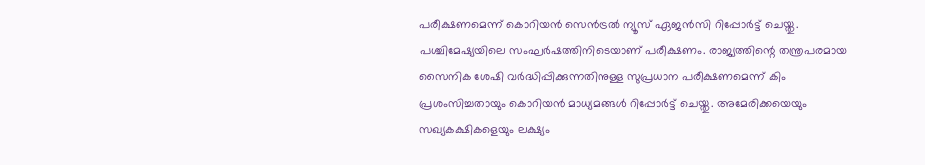പരീക്ഷണമെന്ന് കൊറിയൻ സെൻട്രൽ ന്യൂസ് ഏജൻസി റിപ്പോർട്ട് ചെയ്തു. പശ്ചിമേഷ്യയിലെ സംഘർഷത്തിനിടെയാണ് പരീക്ഷണം. രാജ്യത്തിന്റെ തന്ത്രപരമായ സൈനിക ശേഷി വർദ്ധിപ്പിക്കുന്നതിനുള്ള സുപ്രധാന പരീക്ഷണമെന്ന് കിം പ്രശംസിച്ചതായും കൊറിയൻ മാധ്യമങ്ങൾ റിപ്പോർട്ട് ചെയ്തു. അമേരിക്കയെയും സഖ്യകക്ഷികളെയും ലക്ഷ്യം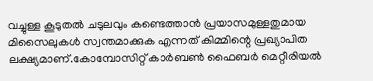വച്ചുള്ള കൂടുതൽ ചടുലവും കണ്ടെത്താൻ പ്രയാസമുള്ളതുമായ മിസൈലുകൾ സ്വന്തമാക്കുക എന്നത് കിമ്മിന്റെ പ്രഖ്യാപിത ലക്ഷ്യമാണ്.കോമ്പോസിറ്റ് കാർബൺ ഫൈബർ മെറ്റീരിയൽ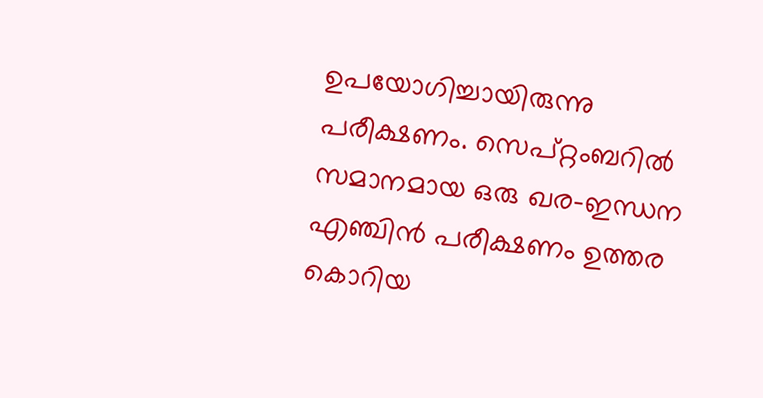ഉപയോഗിച്ചായിരുന്നു പരീക്ഷണം. സെപ്റ്റംബറിൽ സമാനമായ ഒരു ഖര-ഇന്ധന എഞ്ചിൻ പരീക്ഷണം ഉത്തര കൊറിയ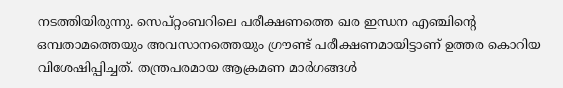നടത്തിയിരുന്നു. സെപ്റ്റംബറിലെ പരീക്ഷണത്തെ ഖര ഇന്ധന എഞ്ചിന്റെ ഒമ്പതാമത്തെയും അവസാനത്തെയും ഗ്രൗണ്ട് പരീക്ഷണമായിട്ടാണ് ഉത്തര കൊറിയ വിശേഷിപ്പിച്ചത്. തന്ത്രപരമായ ആക്രമണ മാർഗങ്ങൾ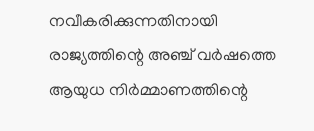നവീകരിക്കുന്നതിനായി രാജ്യത്തിന്റെ അഞ്ച് വർഷത്തെ ആയുധ നിർമ്മാണത്തിന്റെ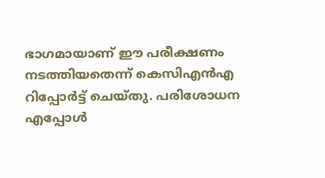ഭാഗമായാണ് ഈ പരീക്ഷണം നടത്തിയതെന്ന് കെസിഎൻഎ റിപ്പോർട്ട് ചെയ്തു. പരിശോധന എപ്പോൾ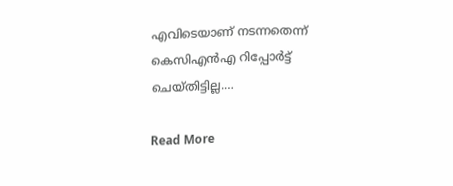എവിടെയാണ് നടന്നതെന്ന് കെസിഎൻഎ റിപ്പോർട്ട് ചെയ്തിട്ടില്ല.…

Read More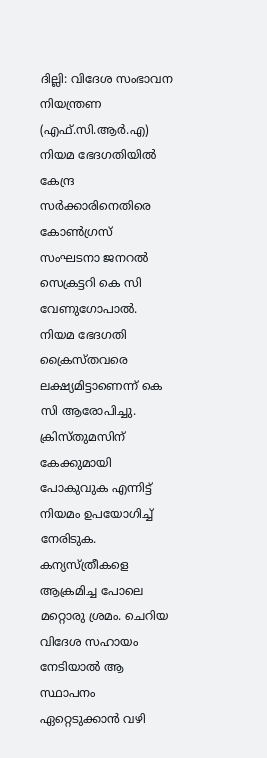ദില്ലി: വിദേശ സംഭാവന നിയന്ത്രണ (എഫ്.സി.ആർ.എ) നിയമ ഭേദഗതിയില്‍ കേന്ദ്ര സര്‍ക്കാരിനെതിരെ കോണ്‍ഗ്രസ് സംഘടനാ ജനറല്‍ സെക്രട്ടറി കെ സി വേണുഗോപാൽ. നിയമ ഭേദഗതി ക്രൈസ്തവരെ ലക്ഷ്യമിട്ടാണെന്ന് കെ സി ആരോപിച്ചു. ക്രിസ്തുമസിന് കേക്കുമായി പോകുവുക എന്നിട്ട് നിയമം ഉപയോഗിച്ച് നേരിടുക. കന്യസ്ത്രീകളെ ആക്രമിച്ച പോലെ മറ്റൊരു ശ്രമം. ചെറിയ വിദേശ സഹായം നേടിയാൽ ആ സ്ഥാപനം ഏറ്റെടുക്കാൻ വഴി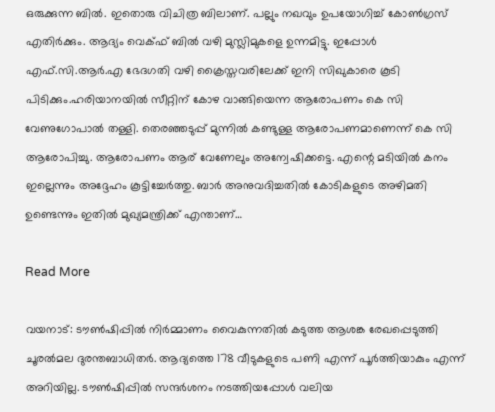ഒരുക്കുന്ന ബിൽ. ഇതൊരു വിചിത്ര ബിലാണ്. പല്ലും നഖവും ഉപയോഗിച്ച് കോൺഗ്രസ് എതിർക്കും. ആദ്യം വെക്ഫ് ബിൽ വഴി മുസ്ലിമുകളെ ഉന്നമിട്ടു. ഇപ്പോൾ എഫ്.സി.ആർ.എ ഭേദഗതി വഴി ക്രൈസ്തവരിലേക്ക് ഇനി സിഖുകാരെ കൂടി പിടിക്കും.ഹരിയാനയില്‍ സീറ്റിന് കോഴ വാങ്ങിയെന്ന ആരോപണം കെ സി വേണുഗോപാല്‍ തള്ളി. തെരഞ്ഞടുപ്പ് മുന്നിൽ കണ്ടുള്ള ആരോപണമാണെന്ന് കെ സി ആരോപിച്ചു. ആരോപണം ആര് വേണേലും അന്വേഷിക്കട്ടെ. എന്റെ മടിയിൽ കനം ഇല്ലെന്നും അദ്ദേഹം കൂട്ടിച്ചേര്‍ത്തു. ബാർ അനുവദിച്ചതിൽ കോടികളുടെ അഴിമതി ഉണ്ടെന്നും ഇതില്‍ മുഖ്യമന്ത്രിക്ക് എന്താണ്…

Read More

വയനാട്: ടൗൺഷിപ്പിൽ നിർമ്മാണം വൈകുന്നതിൽ കടുത്ത ആശങ്ക രേഖപ്പെടുത്തി ചൂരൽമല ദുരന്തബാധിതർ. ആദ്യത്തെ 178 വീടുകളുടെ പണി എന്ന് പൂർത്തിയാകും എന്ന് അറിയില്ല. ടൗൺഷിപ്പിൽ സന്ദർശനം നടത്തിയപ്പോൾ വലിയ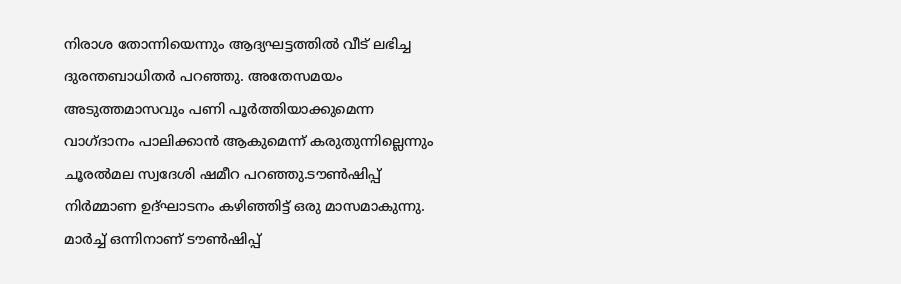നിരാശ തോന്നിയെന്നും ആദ്യഘട്ടത്തിൽ വീട് ലഭിച്ച ദുരന്തബാധിതർ പറഞ്ഞു. അതേസമയം അടുത്തമാസവും പണി പൂർത്തിയാക്കുമെന്ന വാഗ്ദാനം പാലിക്കാൻ ആകുമെന്ന് കരുതുന്നില്ലെന്നും ചൂരൽമല സ്വദേശി ഷമീറ പറഞ്ഞു.ടൗൺഷിപ്പ് നിർമ്മാണ ഉദ്ഘാടനം കഴിഞ്ഞിട്ട് ഒരു മാസമാകുന്നു. മാർച്ച് ഒന്നിനാണ് ടൗൺഷിപ്പ്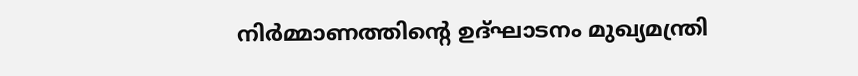നിർമ്മാണത്തിന്റെ ഉദ്ഘാടനം മുഖ്യമന്ത്രി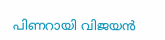പിണറായി വിജയൻ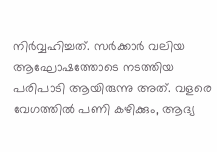നിർവ്വഹിച്ചത്. സർക്കാർ വലിയ ആഘോഷത്തോടെ നടത്തിയ പരിപാടി ആയിരുന്നു അത്. വളരെ വേഗത്തിൽ പണി കഴിക്കും, ആദ്യ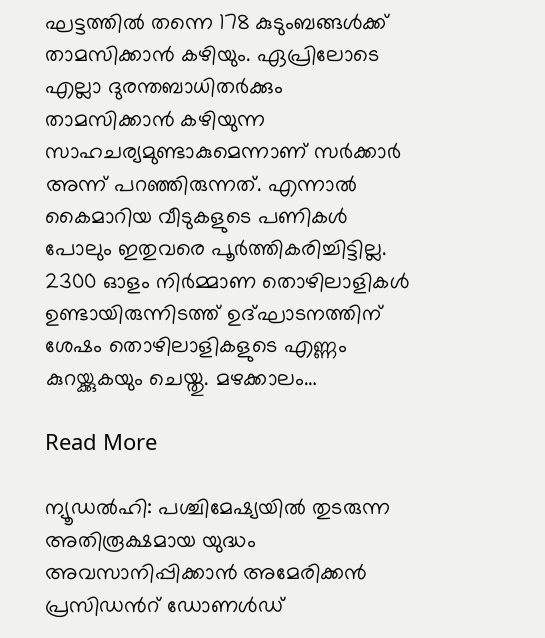ഘട്ടത്തിൽ തന്നെ 178 കുടുംബങ്ങൾക്ക് താമസിക്കാൻ കഴിയും. ഏപ്രിലോടെ എല്ലാ ദുരന്തബാധിതർക്കും താമസിക്കാൻ കഴിയുന്ന സാഹചര്യമുണ്ടാകുമെന്നാണ് സർക്കാർ അന്ന് പറഞ്ഞിരുന്നത്. എന്നാൽ കൈമാറിയ വീടുകളുടെ പണികൾ പോലും ഇതുവരെ പൂർത്തികരിച്ചിട്ടില്ല. 2300 ഓളം നിർമ്മാണ തൊഴിലാളികൾ ഉണ്ടായിരുന്നിടത്ത് ഉദ്ഘാടനത്തിന് ശേഷം തൊഴിലാളികളുടെ എണ്ണം കുറയ്ക്കുകയും ചെയ്തു. മഴക്കാലം…

Read More

ന്യൂഡൽഹി: പശ്ചിമേഷ്യയിൽ തുടരുന്ന അതിരൂക്ഷമായ യുദ്ധം അവസാനിപ്പിക്കാൻ അമേരിക്കൻ പ്രസിഡന്‍റ് ഡോണൾഡ്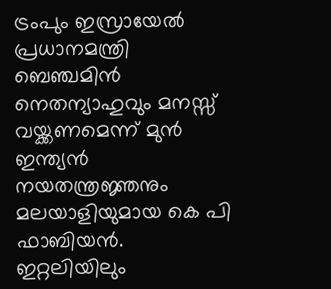ട്രംപും ഇസ്രായേൽ പ്രധാനമന്ത്രി ബെഞ്ചമിൻ നെതന്യാഹുവും മനസ്സ് വയ്ക്കണമെന്ന് മുൻ ഇന്ത്യൻ നയതന്ത്രജ്ഞനും മലയാളിയുമായ കെ പി ഫാബിയൻ. ഇറ്റലിയിലും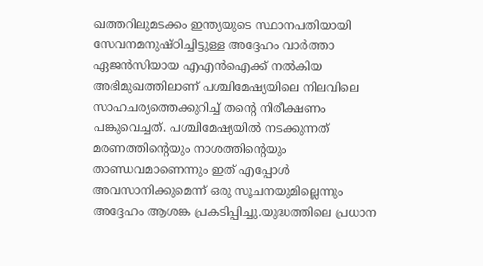ഖത്തറിലുമടക്കം ഇന്ത്യയുടെ സ്ഥാനപതിയായി സേവനമനുഷ്ഠിച്ചിട്ടുള്ള അദ്ദേഹം വാർത്താ ഏജൻസിയായ എഎൻഐക്ക് നൽകിയ അഭിമുഖത്തിലാണ് പശ്ചിമേഷ്യയിലെ നിലവിലെ സാഹചര്യത്തെക്കുറിച്ച് തന്റെ നിരീക്ഷണം പങ്കുവെച്ചത്. പശ്ചിമേഷ്യയിൽ നടക്കുന്നത് മരണത്തിന്‍റെയും നാശത്തിന്‍റെയും താണ്ഡവമാണെന്നും ഇത് എപ്പോൾ അവസാനിക്കുമെന്ന് ഒരു സൂചനയുമില്ലെന്നും അദ്ദേഹം ആശങ്ക പ്രകടിപ്പിച്ചു.യുദ്ധത്തിലെ പ്രധാന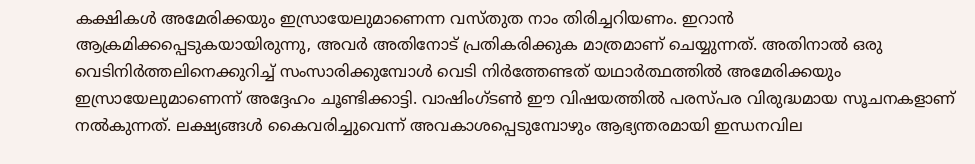കക്ഷികൾ അമേരിക്കയും ഇസ്രായേലുമാണെന്ന വസ്തുത നാം തിരിച്ചറിയണം. ഇറാൻ ആക്രമിക്കപ്പെടുകയായിരുന്നു, അവർ അതിനോട് പ്രതികരിക്കുക മാത്രമാണ് ചെയ്യുന്നത്. അതിനാൽ ഒരു വെടിനിർത്തലിനെക്കുറിച്ച് സംസാരിക്കുമ്പോൾ വെടി നിർത്തേണ്ടത് യഥാർത്ഥത്തിൽ അമേരിക്കയും ഇസ്രായേലുമാണെന്ന് അദ്ദേഹം ചൂണ്ടിക്കാട്ടി. വാഷിംഗ്ടൺ ഈ വിഷയത്തിൽ പരസ്പര വിരുദ്ധമായ സൂചനകളാണ് നൽകുന്നത്. ലക്ഷ്യങ്ങൾ കൈവരിച്ചുവെന്ന് അവകാശപ്പെടുമ്പോഴും ആഭ്യന്തരമായി ഇന്ധനവില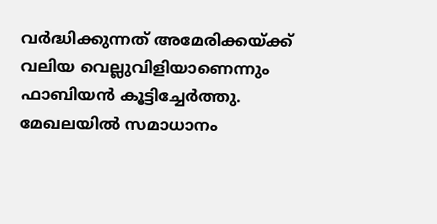വർദ്ധിക്കുന്നത് അമേരിക്കയ്ക്ക് വലിയ വെല്ലുവിളിയാണെന്നും ഫാബിയൻ കൂട്ടിച്ചേർത്തു. മേഖലയിൽ സമാധാനം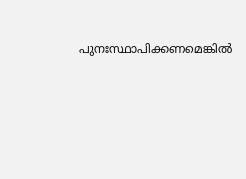പുനഃസ്ഥാപിക്കണമെങ്കിൽ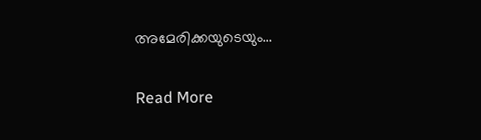അമേരിക്കയുടെയും…

Read More